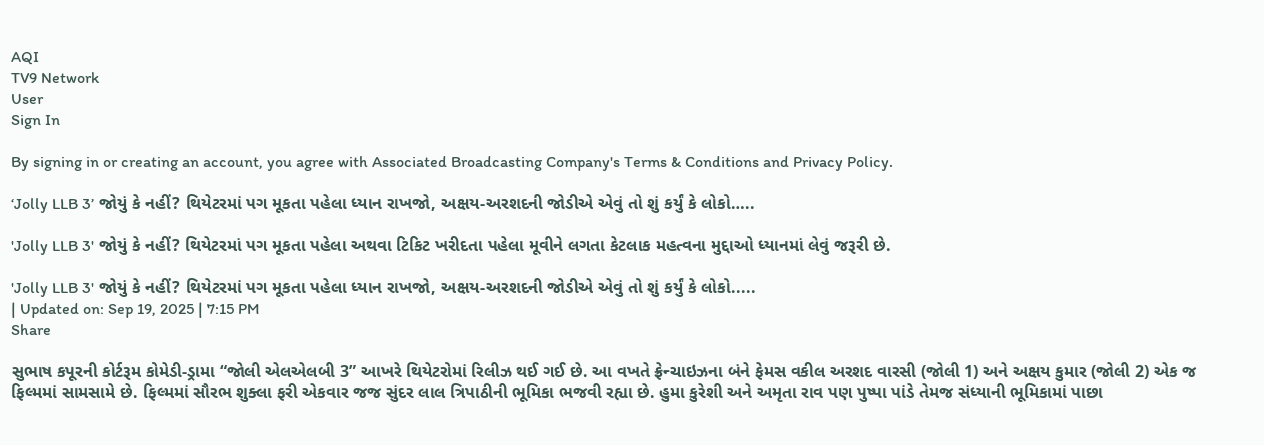AQI
TV9 Network
User
Sign In

By signing in or creating an account, you agree with Associated Broadcasting Company's Terms & Conditions and Privacy Policy.

‘Jolly LLB 3’ જોયું કે નહીં? થિયેટરમાં પગ મૂકતા પહેલા ધ્યાન રાખજો, અક્ષય-અરશદની જોડીએ એવું તો શું કર્યું કે લોકો…..

'Jolly LLB 3' જોયું કે નહીં? થિયેટરમાં પગ મૂકતા પહેલા અથવા ટિકિટ ખરીદતા પહેલા મૂવીને લગતા કેટલાક મહત્વના મુદ્દાઓ ધ્યાનમાં લેવું જરૂરી છે.

'Jolly LLB 3' જોયું કે નહીં? થિયેટરમાં પગ મૂકતા પહેલા ધ્યાન રાખજો, અક્ષય-અરશદની જોડીએ એવું તો શું કર્યું કે લોકો.....
| Updated on: Sep 19, 2025 | 7:15 PM
Share

સુભાષ કપૂરની કોર્ટરૂમ કોમેડી-ડ્રામા “જોલી એલએલબી 3” આખરે થિયેટરોમાં રિલીઝ થઈ ગઈ છે. આ વખતે ફ્રેન્ચાઇઝના બંને ફેમસ વકીલ અરશદ વારસી (જોલી 1) અને અક્ષય કુમાર (જોલી 2) એક જ ફિલ્મમાં સામસામે છે. ફિલ્મમાં સૌરભ શુક્લા ફરી એકવાર જજ સુંદર લાલ ત્રિપાઠીની ભૂમિકા ભજવી રહ્યા છે. હુમા કુરેશી અને અમૃતા રાવ પણ પુષ્પા પાંડે તેમજ સંધ્યાની ભૂમિકામાં પાછા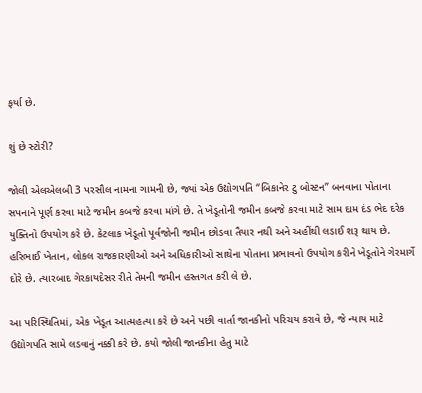ફર્યા છે.

શું છે સ્ટોરી?

જોલી એલએલબી 3 પરસૌલ નામના ગામની છે, જ્યાં એક ઉદ્યોગપતિ “બિકાનેર ટુ બોસ્ટન” બનવાના પોતાના સપનાને પૂર્ણ કરવા માટે જમીન કબજે કરવા માંગે છે. તે ખેડૂતોની જમીન કબજે કરવા માટે સામ દામ દંડ ભેદ દરેક યુક્તિનો ઉપયોગ કરે છે. કેટલાક ખેડૂતો પૂર્વજોની જમીન છોડવા તૈયાર નથી અને અહીંથી લડાઈ શરૂ થાય છે. હરિભાઈ ખેતાન, લોકલ રાજકારણીઓ અને અધિકારીઓ સાથેના પોતાના પ્રભાવનો ઉપયોગ કરીને ખેડૂતોને ગેરમાર્ગે દોરે છે. ત્યારબાદ ગેરકાયદેસર રીતે તેમની જમીન હસ્તગત કરી લે છે.

આ પરિસ્થિતિમાં, એક ખેડૂત આત્મહત્યા કરે છે અને પછી વાર્તા જાનકીનો પરિચય કરાવે છે, જે ન્યાય માટે ઉદ્યોગપતિ સામે લડવાનું નક્કી કરે છે. કયો જોલી જાનકીના હેતુ માટે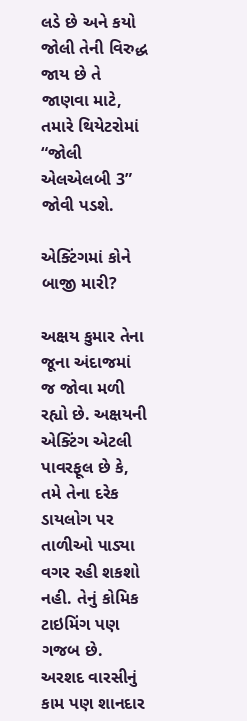લડે છે અને કયો જોલી તેની વિરુદ્ધ જાય છે તે જાણવા માટે, તમારે થિયેટરોમાં “જોલી એલએલબી 3” જોવી પડશે.

એક્ટિંગમાં કોને બાજી મારી?

અક્ષય કુમાર તેના જૂના અંદાજમાં જ જોવા મળી રહ્યો છે. અક્ષયની એક્ટિંગ એટલી પાવરફૂલ છે કે, તમે તેના દરેક ડાયલોગ પર તાળીઓ પાડ્યા વગર રહી શકશો નહી. તેનું કોમિક ટાઇમિંગ પણ ગજબ છે. અરશદ વારસીનું કામ પણ શાનદાર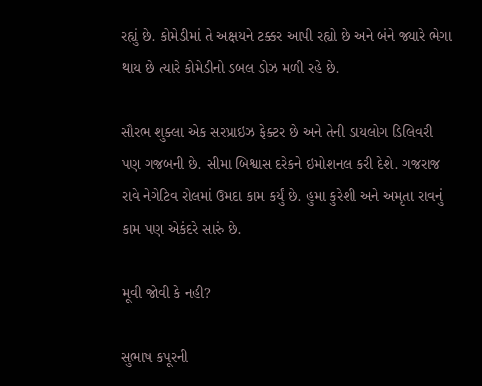રહ્યું છે. કોમેડીમાં તે અક્ષયને ટક્કર આપી રહ્યો છે અને બંને જ્યારે ભેગા થાય છે ત્યારે કોમેડીનો ડબલ ડોઝ મળી રહે છે.

સૌરભ શુક્લા એક સરપ્રાઇઝ ફેક્ટર છે અને તેની ડાયલોગ ડિલિવરી પણ ગજબની છે. સીમા બિશ્વાસ દરેકને ઇમોશનલ કરી દેશે. ગજરાજ રાવે નેગેટિવ રોલમાં ઉમદા કામ કર્યું છે. હુમા કુરેશી અને અમૃતા રાવનું કામ પણ એકંદરે સારું છે.

મૂવી જોવી કે નહી?

સુભાષ કપૂરની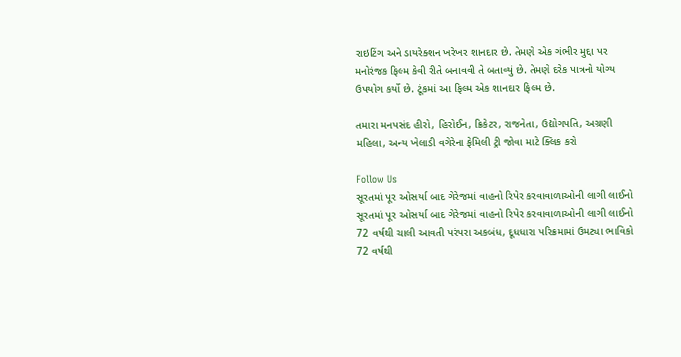રાઇટિંગ અને ડાયરેક્શન ખરેખર શાનદાર છે. તેમણે એક ગંભીર મુદ્દા પર મનોરંજક ફિલ્મ કેવી રીતે બનાવવી તે બતાવ્યું છે. તેમણે દરેક પાત્રનો યોગ્ય ઉપયોગ કર્યો છે. ટૂંકમાં આ ફિલ્મ એક શાનદાર ફિલ્મ છે.

તમારા મનપસંદ હીરો, હિરોઈન, ક્રિકેટર, રાજનેતા, ઉદ્યોગપતિ, અગ્રણી મહિલા, અન્ય ખેલાડી વગેરેના ફેમિલી ટ્રી જોવા માટે ક્લિક કરો

Follow Us
સૂરતમાં પૂર ઓસર્યા બાદ ગેરેજમાં વાહનો રિપેર કરવાવાળાઓની લાગી લાઈનો
સૂરતમાં પૂર ઓસર્યા બાદ ગેરેજમાં વાહનો રિપેર કરવાવાળાઓની લાગી લાઈનો
72 વર્ષથી ચાલી આવતી પરંપરા અકબંધ, દૂધધારા પરિક્રમામાં ઉમટ્યા ભાવિકો
72 વર્ષથી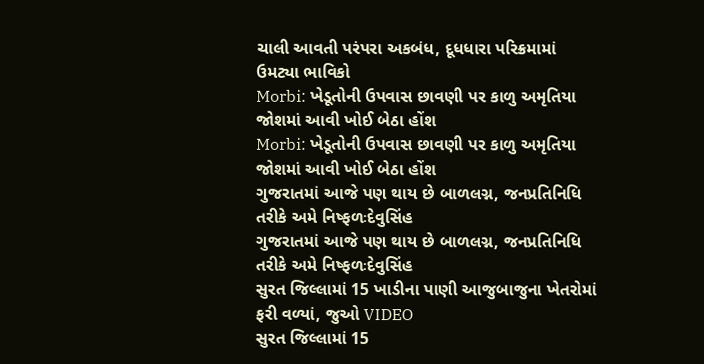ચાલી આવતી પરંપરા અકબંધ, દૂધધારા પરિક્રમામાં ઉમટ્યા ભાવિકો
Morbi: ખેડૂતોની ઉપવાસ છાવણી પર કાળુ અમૃતિયા જોશમાં આવી ખોઈ બેઠા હોંશ
Morbi: ખેડૂતોની ઉપવાસ છાવણી પર કાળુ અમૃતિયા જોશમાં આવી ખોઈ બેઠા હોંશ
ગુજરાતમાં આજે પણ થાય છે બાળલગ્ન, જનપ્રતિનિધિ તરીકે અમે નિષ્ફળઃદેવુસિંહ
ગુજરાતમાં આજે પણ થાય છે બાળલગ્ન, જનપ્રતિનિધિ તરીકે અમે નિષ્ફળઃદેવુસિંહ
સુરત જિલ્લામાં 15 ખાડીના પાણી આજુબાજુના ખેતરોમાં ફરી વળ્યાં, જુઓ VIDEO
સુરત જિલ્લામાં 15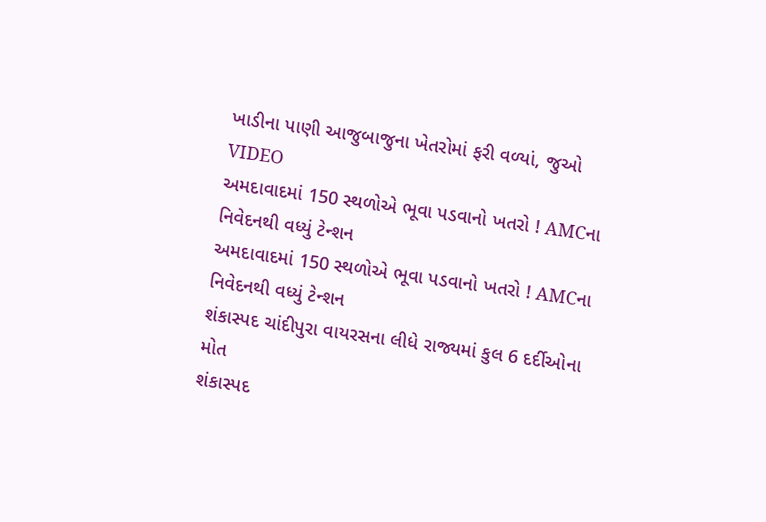ખાડીના પાણી આજુબાજુના ખેતરોમાં ફરી વળ્યાં, જુઓ VIDEO
અમદાવાદમાં 150 સ્થળોએ ભૂવા પડવાનો ખતરો ! AMCના નિવેદનથી વધ્યું ટેન્શન
અમદાવાદમાં 150 સ્થળોએ ભૂવા પડવાનો ખતરો ! AMCના નિવેદનથી વધ્યું ટેન્શન
શંકાસ્પદ ચાંદીપુરા વાયરસના લીધે રાજ્યમાં કુલ 6 દર્દીઓના મોત
શંકાસ્પદ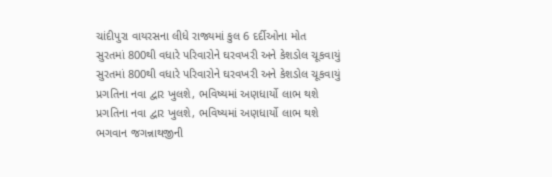ચાંદીપુરા વાયરસના લીધે રાજ્યમાં કુલ 6 દર્દીઓના મોત
સુરતમાં 800થી વધારે પરિવારોને ઘરવખરી અને કેશડોલ ચૂકવાયું
સુરતમાં 800થી વધારે પરિવારોને ઘરવખરી અને કેશડોલ ચૂકવાયું
પ્રગતિના નવા દ્વાર ખુલશે, ભવિષ્યમાં અણધાર્યો લાભ થશે
પ્રગતિના નવા દ્વાર ખુલશે, ભવિષ્યમાં અણધાર્યો લાભ થશે
ભગવાન જગન્નાથજીની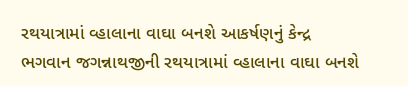રથયાત્રામાં વ્હાલાના વાઘા બનશે આકર્ષણનું કેન્દ્ર
ભગવાન જગન્નાથજીની રથયાત્રામાં વ્હાલાના વાઘા બનશે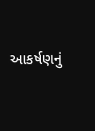આકર્ષણનું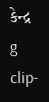કેન્દ્ર
g clip-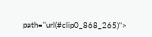path="url(#clip0_868_265)">